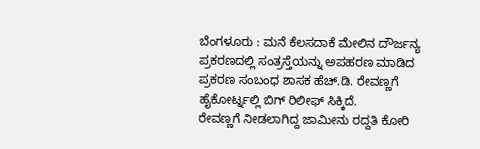ಬೆಂಗಳೂರು : ಮನೆ ಕೆಲಸದಾಕೆ ಮೇಲಿನ ದೌರ್ಜನ್ಯ ಪ್ರಕರಣದಲ್ಲಿ ಸಂತ್ರಸ್ತೆಯನ್ನು ಅಪಹರಣ ಮಾಡಿದ ಪ್ರಕರಣ ಸಂಬಂಧ ಶಾಸಕ ಹೆಚ್.ಡಿ. ರೇವಣ್ಣಗೆ ಹೈಕೋರ್ಟ್ನಲ್ಲಿ ಬಿಗ್ ರಿಲೀಫ್ ಸಿಕ್ಕಿದೆ.
ರೇವಣ್ಣಗೆ ನೀಡಲಾಗಿದ್ದ ಜಾಮೀನು ರದ್ದತಿ ಕೋರಿ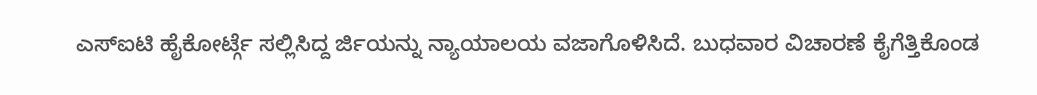ಎಸ್ಐಟಿ ಹೈಕೋರ್ಟ್ಗೆ ಸಲ್ಲಿಸಿದ್ದ ರ್ಜಿಯನ್ನು ನ್ಯಾಯಾಲಯ ವಜಾಗೊಳಿಸಿದೆ. ಬುಧವಾರ ವಿಚಾರಣೆ ಕೈಗೆತ್ತಿಕೊಂಡ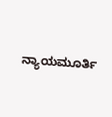ನ್ಯಾಯಮೂರ್ತಿ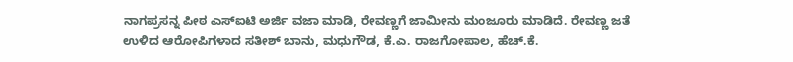ನಾಗಪ್ರಸನ್ನ ಪೀಠ ಎಸ್ಐಟಿ ಅರ್ಜಿ ವಜಾ ಮಾಡಿ, ರೇವಣ್ಣಗೆ ಜಾಮೀನು ಮಂಜೂರು ಮಾಡಿದೆ. ರೇವಣ್ಣ ಜತೆ ಉಳಿದ ಆರೋಪಿಗಳಾದ ಸತೀಶ್ ಬಾನು, ಮಧುಗೌಡ, ಕೆ.ಎ. ರಾಜಗೋಪಾಲ, ಹೆಚ್.ಕೆ.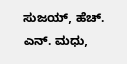ಸುಜಯ್, ಹೆಚ್. ಎನ್. ಮಧು,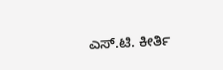ಎಸ್.ಟಿ. ಕೀರ್ತಿ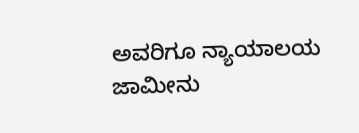ಅವರಿಗೂ ನ್ಯಾಯಾಲಯ ಜಾಮೀನು